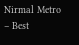Nirmal Metro – Best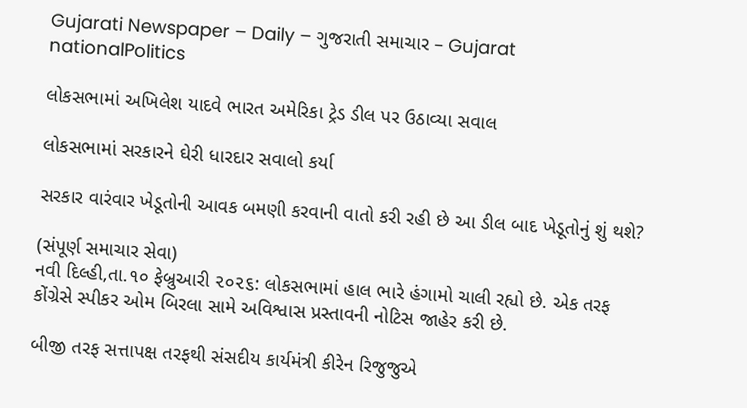Gujarati Newspaper – Daily – ગુજરાતી સમાચાર – Gujarat
nationalPolitics

લોકસભામાં અખિલેશ યાદવે ભારત અમેરિકા ટ્રેડ ડીલ પર ઉઠાવ્યા સવાલ

લોકસભામાં સરકારને ઘેરી ધારદાર સવાલો કર્યા

સરકાર વારંવાર ખેડૂતોની આવક બમણી કરવાની વાતો કરી રહી છે આ ડીલ બાદ ખેડૂતોનું શું થશે?

(સંપૂર્ણ સમાચાર સેવા)
નવી દિલ્હી,તા.૧૦ ફેબ્રુઆરી ૨૦૨૬: લોકસભામાં હાલ ભારે હંગામો ચાલી રહ્યો છે. એક તરફ કોંગ્રેસે સ્પીકર ઓમ બિરલા સામે અવિશ્વાસ પ્રસ્તાવની નોટિસ જાહેર કરી છે.

બીજી તરફ સત્તાપક્ષ તરફથી સંસદીય કાર્યમંત્રી કીરેન રિજુજુએ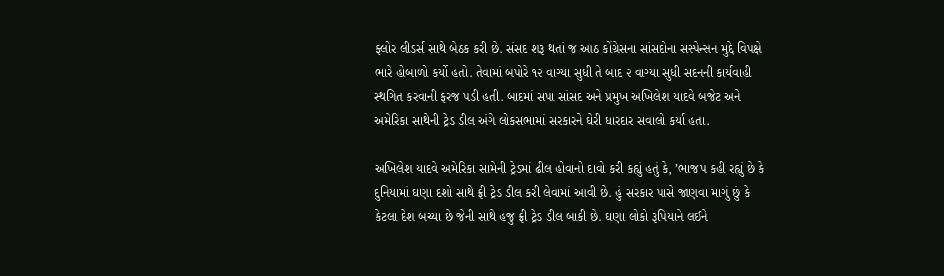ફ્લોર લીડર્સ સાથે બેઠક કરી છે. સંસદ શરૂ થતાં જ આઠ કોંગ્રેસના સાંસદોના સસ્પેન્સન મુદ્દે વિપક્ષે ભારે હોબાળો કર્યો હતો. તેવામાં બપોરે ૧૨ વાગ્યા સુધી તે બાદ ૨ વાગ્યા સુધી સદનની કાર્યવાહી સ્થગિત કરવાની ફરજ પડી હતી. બાદમાં સપા સાંસદ અને પ્રમુખ અખિલેશ યાદવે બજેટ અને અમેરિકા સાથેની ટ્રેડ ડીલ અંગે લોકસભામાં સરકારને ઘેરી ધારદાર સવાલો કર્યા હતા.

અખિલેશ યાદવે અમેરિકા સામેની ટ્રેડમાં ઢીલ હોવાનો દાવો કરી કહ્યું હતું કે, ’ભાજપ કહી રહ્યું છે કે દુનિયામાં ઘણા દશો સાથે ફ્રી ટ્રેડ ડીલ કરી લેવામાં આવી છે. હું સરકાર પાસે જાણવા માગું છું કે કેટલા દેશ બચ્યા છે જેની સાથે હજુ ફ્રી ટ્રેડ ડીલ બાકી છે. ઘણા લોકો રૂપિયાને લઈને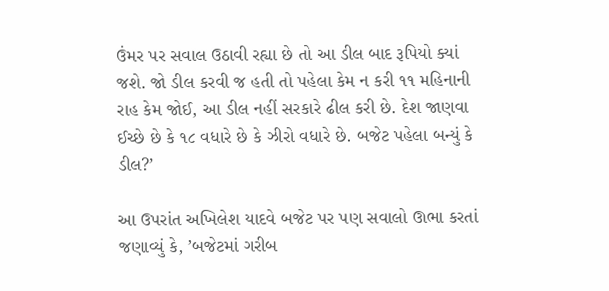ઉંમર પર સવાલ ઉઠાવી રહ્યા છે તો આ ડીલ બાદ રૂપિયો ક્યાં જશે. જો ડીલ કરવી જ હતી તો પહેલા કેમ ન કરી ૧૧ મહિનાની રાહ કેમ જોઈ, આ ડીલ નહીં સરકારે ઢીલ કરી છે. દેશ જાણવા ઈચ્છે છે કે ૧૮ વધારે છે કે ઝીરો વધારે છે. બજેટ પહેલા બન્યું કે ડીલ?’

આ ઉપરાંત અખિલેશ યાદવે બજેટ પર પણ સવાલો ઊભા કરતાં જણાવ્યું કે, ’બજેટમાં ગરીબ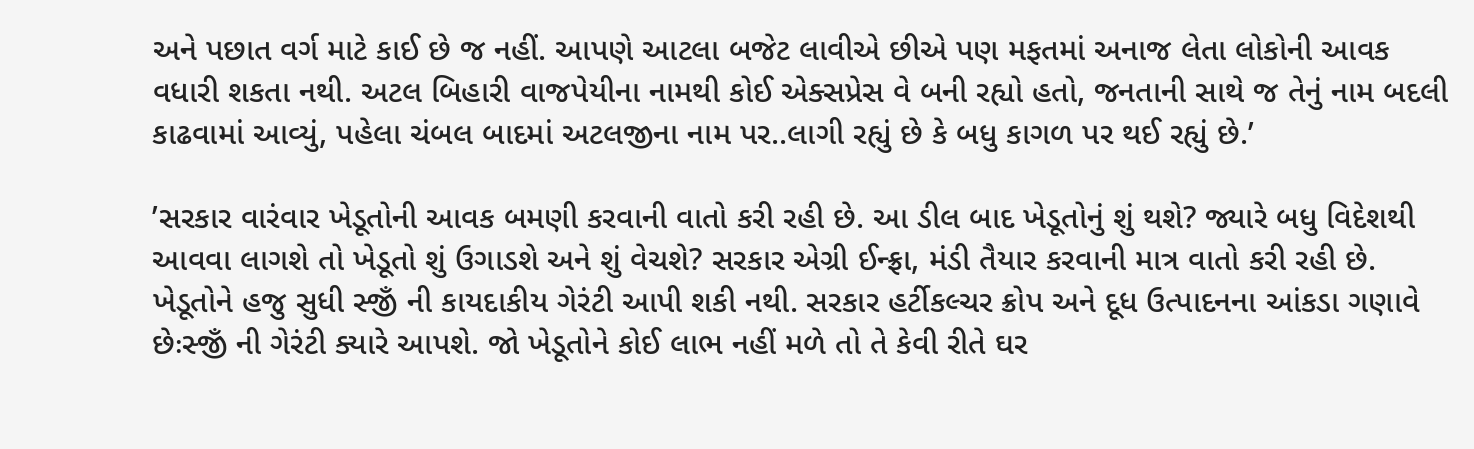અને પછાત વર્ગ માટે કાઈ છે જ નહીં. આપણે આટલા બજેટ લાવીએ છીએ પણ મફતમાં અનાજ લેતા લોકોની આવક વધારી શકતા નથી. અટલ બિહારી વાજપેયીના નામથી કોઈ એક્સપ્રેસ વે બની રહ્યો હતો, જનતાની સાથે જ તેનું નામ બદલી કાઢવામાં આવ્યું, પહેલા ચંબલ બાદમાં અટલજીના નામ પર..લાગી રહ્યું છે કે બધુ કાગળ પર થઈ રહ્યું છે.’

’સરકાર વારંવાર ખેડૂતોની આવક બમણી કરવાની વાતો કરી રહી છે. આ ડીલ બાદ ખેડૂતોનું શું થશે? જ્યારે બધુ વિદેશથી આવવા લાગશે તો ખેડૂતો શું ઉગાડશે અને શું વેચશે? સરકાર એગ્રી ઈન્ફ્રા, મંડી તૈયાર કરવાની માત્ર વાતો કરી રહી છે. ખેડૂતોને હજુ સુધી સ્જીઁ ની કાયદાકીય ગેરંટી આપી શકી નથી. સરકાર હર્ટીકલ્ચર ક્રોપ અને દૂધ ઉત્પાદનના આંકડા ગણાવે છેઃસ્જીઁ ની ગેરંટી ક્યારે આપશે. જો ખેડૂતોને કોઈ લાભ નહીં મળે તો તે કેવી રીતે ઘર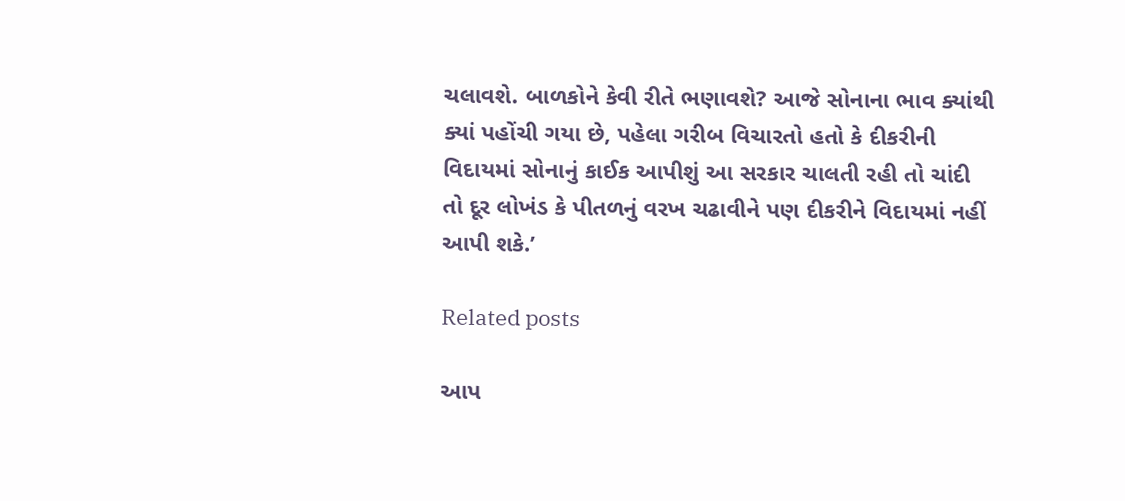ચલાવશે. બાળકોને કેવી રીતે ભણાવશે? આજે સોનાના ભાવ ક્યાંથી ક્યાં પહોંચી ગયા છે, પહેલા ગરીબ વિચારતો હતો કે દીકરીની વિદાયમાં સોનાનું કાઈક આપીશું આ સરકાર ચાલતી રહી તો ચાંદી તો દૂર લોખંડ કે પીતળનું વરખ ચઢાવીને પણ દીકરીને વિદાયમાં નહીં આપી શકે.’

Related posts

આપ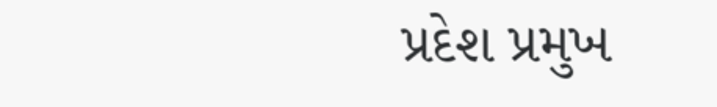પ્રદેશ પ્રમુખ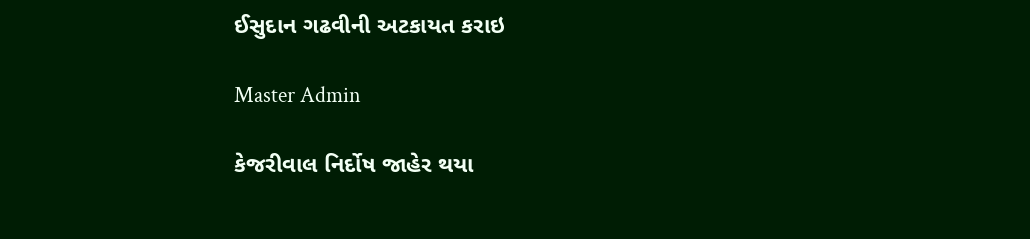ઈસુદાન ગઢવીની અટકાયત કરાઇ

Master Admin

કેજરીવાલ નિર્દોષ જાહેર થયા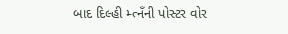બાદ દિલ્હી મ્ત્નઁની પોસ્ટર વોર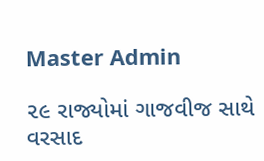Master Admin

૨૯ રાજ્યોમાં ગાજવીજ સાથે વરસાદ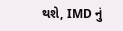થશે, IMD નું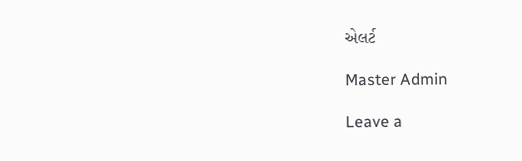એલર્ટ

Master Admin

Leave a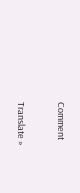Comment

Translate »